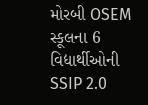મોરબી OSEM સ્કૂલના 6 વિદ્યાર્થીઓની SSIP 2.0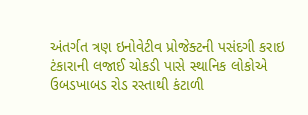અંતર્ગત ત્રણ ઇનોવેટીવ પ્રોજેક્ટની પસંદગી કરાઇ ટંકારાની લજાઈ ચોકડી પાસે સ્થાનિક લોકોએ ઉબડખાબડ રોડ રસ્તાથી કંટાળી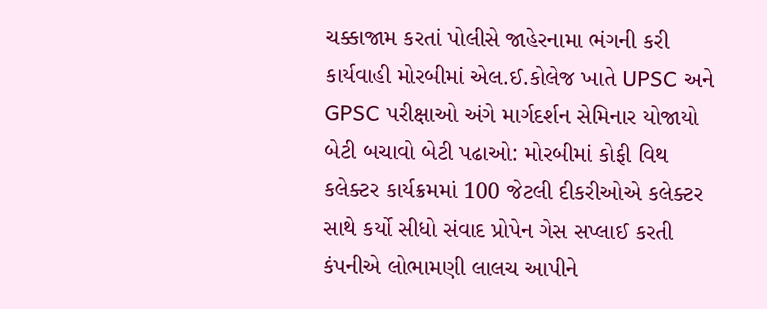ચક્કાજામ કરતાં પોલીસે જાહેરનામા ભંગની કરી કાર્યવાહી મોરબીમાં એલ.ઈ.કોલેજ ખાતે UPSC અને GPSC પરીક્ષાઓ અંગે માર્ગદર્શન સેમિનાર યોજાયો બેટી બચાવો બેટી પઢાઓ: મોરબીમાં કોફી વિથ કલેક્ટર કાર્યક્રમમાં 100 જેટલી દીકરીઓએ કલેક્ટર સાથે કર્યો સીધો સંવાદ પ્રોપેન ગેસ સપ્લાઈ કરતી કંપનીએ લોભામણી લાલચ આપીને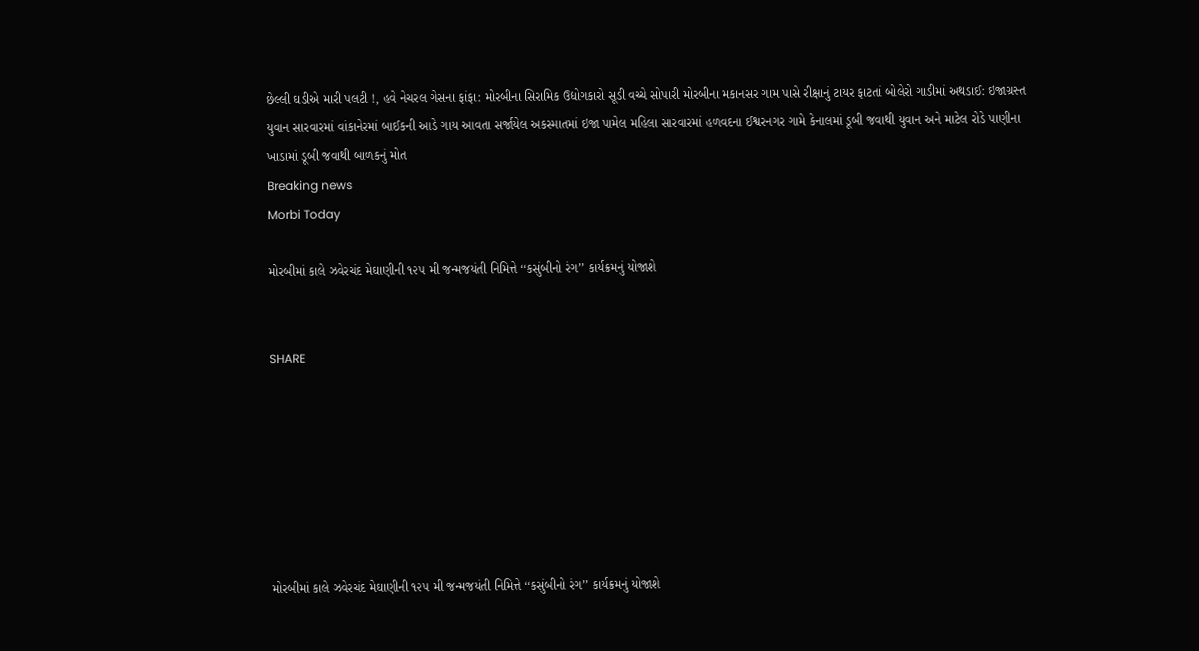છેલ્લી ઘડીએ મારી પલટી !, હવે નેચરલ ગેસના ફાંફા: મોરબીના સિરામિક ઉદ્યોગકારો સૂડી વચ્ચે સોપારી મોરબીના મકાનસર ગામ પાસે રીક્ષાનું ટાયર ફાટતાં બોલેરો ગાડીમાં અથડાઈ: ઇજાગ્રસ્ત યુવાન સારવારમાં વાંકાનેરમાં બાઈકની આડે ગાય આવતા સર્જાયેલ અકસ્માતમાં ઇજા પામેલ મહિલા સારવારમાં હળવદના ઈશ્વરનગર ગામે કેનાલમાં ડૂબી જવાથી યુવાન અને માટેલ રોડે પાણીના ખાડામાં ડૂબી જવાથી બાળકનું મોત
Breaking news
Morbi Today

મોરબીમાં કાલે ઝવેરચંદ મેઘાણીની ૧૨૫ મી જન્મજયંતી નિમિત્તે ‘‘કસુંબીનો રંગ’’ કાર્યક્રમનું યોજાશે


SHARE







મોરબીમાં કાલે ઝવેરચંદ મેઘાણીની ૧૨૫ મી જન્મજયંતી નિમિત્તે ‘‘કસુંબીનો રંગ’’ કાર્યક્રમનું યોજાશે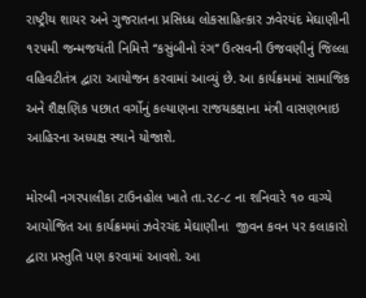રાષ્ટ્રીય શાયર અને ગુજરાતના પ્રસિધ્ધ લોકસાહિત્કાર ઝવેરયંદ મેઘાણીની ૧૨૫મી જન્મજયંતી નિમિત્તે ‘‘કસુંબીનો રંગ’’ ઉત્સવની ઉજવણીનું જિલ્લા વહિવટીતંત્ર દ્વારા આયોજન કરવામાં આવ્યું છે. આ કાર્યક્રમમાં સામાજિક અને શૈક્ષણિક પછાત વર્ગોનું કલ્યાણના રાજયકક્ષાના મંત્રી વાસણભાઇ આહિરના અધ્યક્ષ સ્થાને યોજાશે.

મોરબી નગરપાલીકા ટાઉનહોલ ખાતે તા.૨૮-૮ ના શનિવારે ૧૦ વાગ્યે આયોજિત આ કાર્યક્રમમાં ઝવેરચંદ મેઘાણીના  જીવન કવન પર કલાકારો દ્વારા પ્રસ્તુતિ પણ કરવામાં આવશે. આ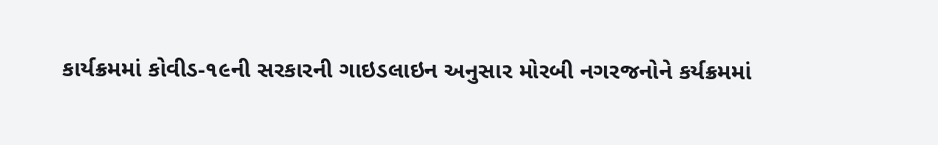કાર્યક્રમમાં કોવીડ-૧૯ની સરકારની ગાઇડલાઇન અનુસાર મોરબી નગરજનોને કર્યક્રમમાં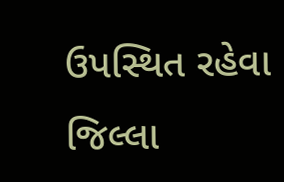ઉપસ્થિત રહેવા જિલ્લા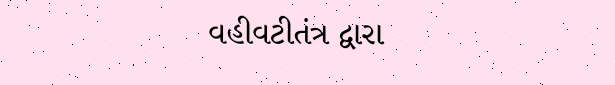વહીવટીતંત્ર દ્વારા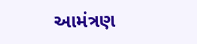આમંત્રણ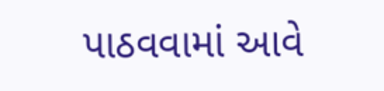પાઠવવામાં આવે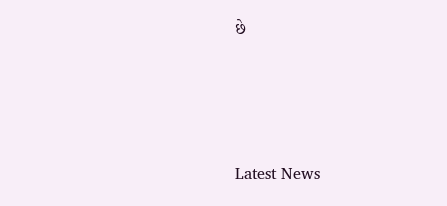છે






Latest News